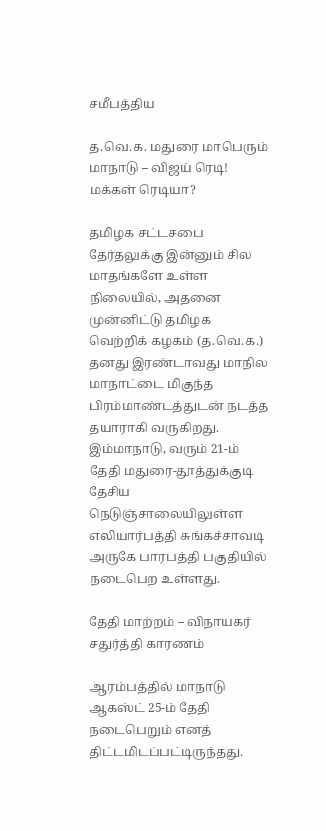சமீபத்திய

த.வெ.க. மதுரை மாபெரும் மாநாடு – விஜய் ரெடி! மக்கள் ரெடியா?

தமிழக சட்டசபை தேர்தலுக்கு இன்னும் சில மாதங்களே உள்ள நிலையில், அதனை முன்னிட்டு தமிழக வெற்றிக் கழகம் (த.வெ.க.) தனது இரண்டாவது மாநில மாநாட்டை மிகுந்த பிரம்மாண்டத்துடன் நடத்த தயாராகி வருகிறது. இம்மாநாடு, வரும் 21-ம் தேதி மதுரை-தூத்துக்குடி தேசிய நெடுஞ்சாலையிலுள்ள எலியார்பத்தி சுங்கச்சாவடி அருகே பாரபத்தி பகுதியில் நடைபெற உள்ளது.

தேதி மாற்றம் – விநாயகர் சதுர்த்தி காரணம்

ஆரம்பத்தில் மாநாடு ஆகஸ்ட் 25-ம் தேதி நடைபெறும் எனத் திட்டமிடப்பட்டிருந்தது.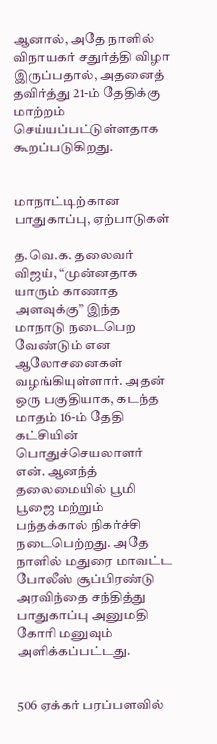ஆனால், அதே நாளில் விநாயகர் சதுர்த்தி விழா இருப்பதால், அதனைத் தவிர்த்து 21-ம் தேதிக்கு மாற்றம் செய்யப்பட்டுள்ளதாக கூறப்படுகிறது.


மாநாட்டிற்கான பாதுகாப்பு, ஏற்பாடுகள்

த.வெ.க. தலைவர் விஜய், “முன்னதாக யாரும் காணாத அளவுக்கு” இந்த மாநாடு நடைபெற வேண்டும் என ஆலோசனைகள் வழங்கியுள்ளார். அதன் ஒரு பகுதியாக, கடந்த மாதம் 16-ம் தேதி கட்சியின் பொதுச்செயலாளர் என். ஆனந்த் தலைமையில் பூமி பூஜை மற்றும் பந்தக்கால் நிகர்ச்சி நடைபெற்றது. அதே நாளில் மதுரை மாவட்ட போலீஸ் சூப்பிரண்டு அரவிந்தை சந்தித்து பாதுகாப்பு அனுமதி கோரி மனுவும் அளிக்கப்பட்டது.


506 ஏக்கர் பரப்பளவில்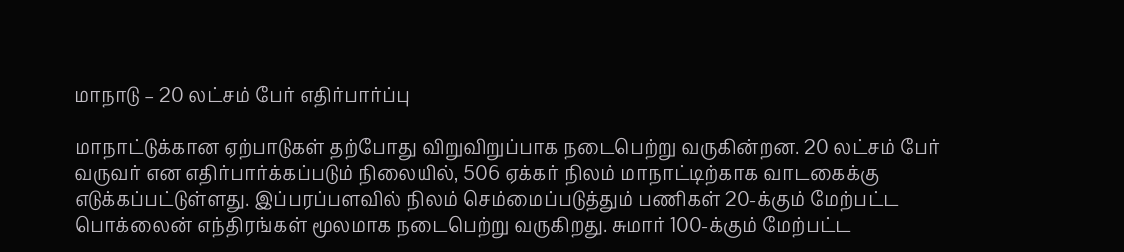மாநாடு – 20 லட்சம் பேர் எதிர்பார்ப்பு

மாநாட்டுக்கான ஏற்பாடுகள் தற்போது விறுவிறுப்பாக நடைபெற்று வருகின்றன. 20 லட்சம் பேர் வருவர் என எதிர்பார்க்கப்படும் நிலையில், 506 ஏக்கர் நிலம் மாநாட்டிற்காக வாடகைக்கு எடுக்கப்பட்டுள்ளது. இப்பரப்பளவில் நிலம் செம்மைப்படுத்தும் பணிகள் 20-க்கும் மேற்பட்ட பொக்லைன் எந்திரங்கள் மூலமாக நடைபெற்று வருகிறது. சுமார் 100-க்கும் மேற்பட்ட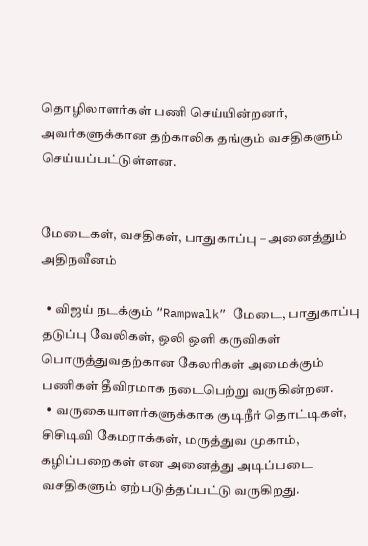தொழிலாளர்கள் பணி செய்யின்றனர், அவர்களுக்கான தற்காலிக தங்கும் வசதிகளும் செய்யப்பட்டுள்ளன.


மேடைகள், வசதிகள், பாதுகாப்பு – அனைத்தும் அதிநவீனம்

  • விஜய் நடக்கும் “Rampwalk” மேடை, பாதுகாப்பு தடுப்பு வேலிகள், ஒலி ஒளி கருவிகள் பொருத்துவதற்கான கேலரிகள் அமைக்கும் பணிகள் தீவிரமாக நடைபெற்று வருகின்றன.
  • வருகையாளர்களுக்காக குடிநீர் தொட்டிகள், சிசிடிவி கேமராக்கள், மருத்துவ முகாம், கழிப்பறைகள் என அனைத்து அடிப்படை வசதிகளும் ஏற்படுத்தப்பட்டு வருகிறது.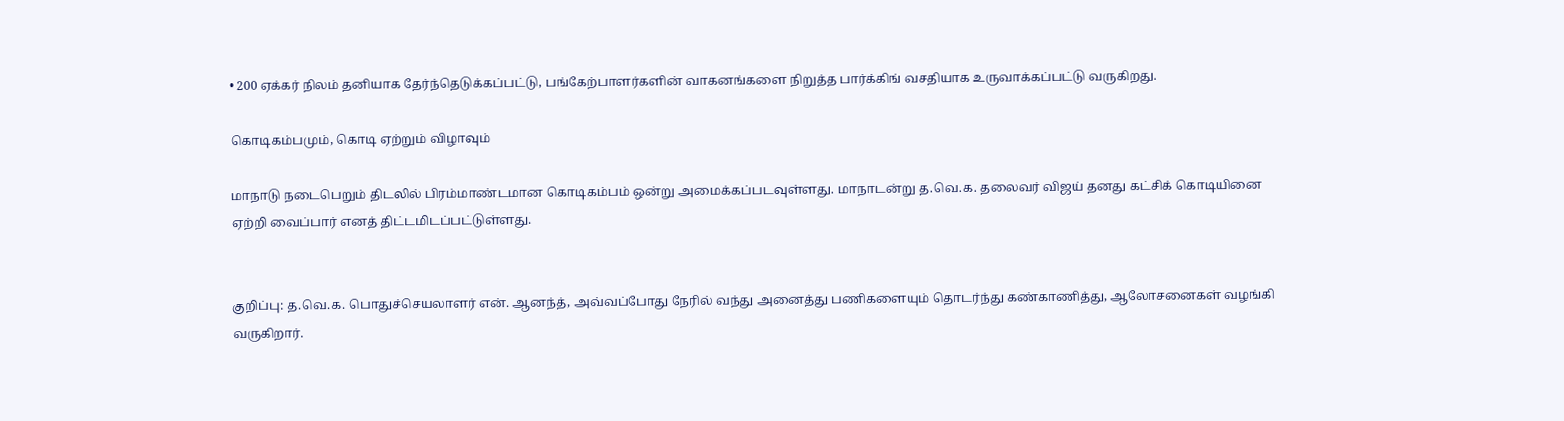• 200 ஏக்கர் நிலம் தனியாக தேர்ந்தெடுக்கப்பட்டு, பங்கேற்பாளர்களின் வாகனங்களை நிறுத்த பார்க்கிங் வசதியாக உருவாக்கப்பட்டு வருகிறது.

கொடிகம்பமும், கொடி ஏற்றும் விழாவும்

மாநாடு நடைபெறும் திடலில் பிரம்மாண்டமான கொடிகம்பம் ஒன்று அமைக்கப்படவுள்ளது. மாநாடன்று த.வெ.க. தலைவர் விஜய் தனது கட்சிக் கொடியினை ஏற்றி வைப்பார் எனத் திட்டமிடப்பட்டுள்ளது.


குறிப்பு: த.வெ.க. பொதுச்செயலாளர் என். ஆனந்த், அவ்வப்போது நேரில் வந்து அனைத்து பணிகளையும் தொடர்ந்து கண்காணித்து, ஆலோசனைகள் வழங்கி வருகிறார்.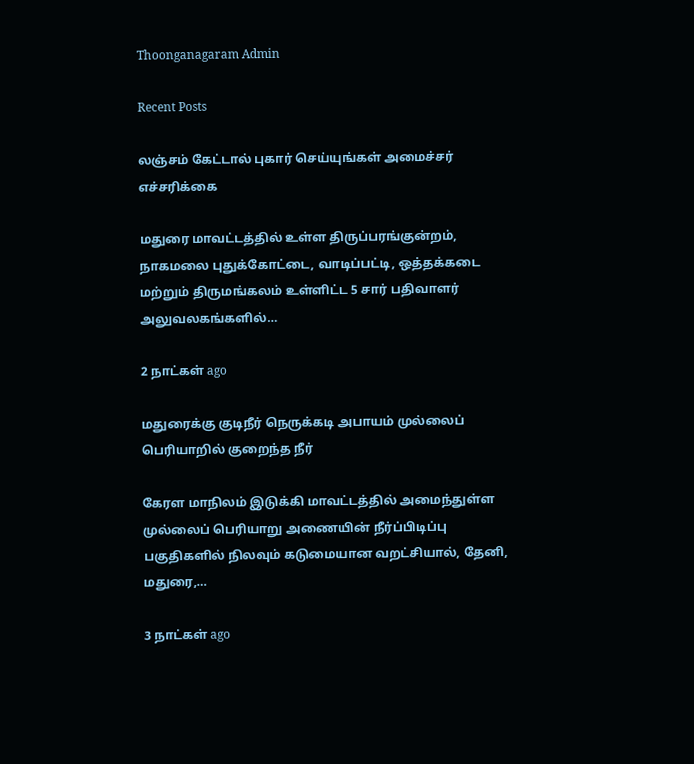Thoonganagaram Admin

Recent Posts

லஞ்சம் கேட்டால் புகார் செய்யுங்கள் அமைச்சர் எச்சரிக்கை

மதுரை மாவட்டத்தில் உள்ள திருப்பரங்குன்றம், நாகமலை புதுக்கோட்டை, வாடிப்பட்டி, ஒத்தக்கடை மற்றும் திருமங்கலம் உள்ளிட்ட 5 சார் பதிவாளர் அலுவலகங்களில்…

2 நாட்கள் ago

மதுரைக்கு குடிநீர் நெருக்கடி அபாயம் முல்லைப் பெரியாறில் குறைந்த நீர்

கேரள மாநிலம் இடுக்கி மாவட்டத்தில் அமைந்துள்ள முல்லைப் பெரியாறு அணையின் நீர்ப்பிடிப்பு பகுதிகளில் நிலவும் கடுமையான வறட்சியால், தேனி, மதுரை,…

3 நாட்கள் ago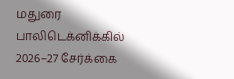மதுரை பாலிடெக்னிக்கில் 2026–27 சேர்க்கை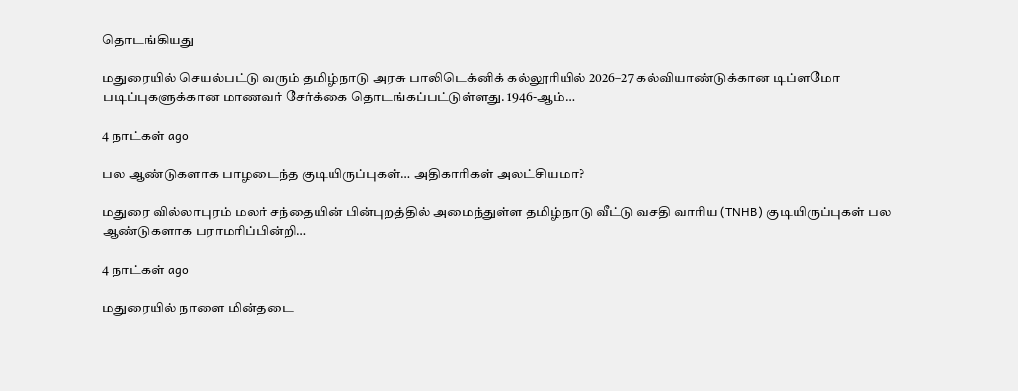தொடங்கியது

மதுரையில் செயல்பட்டு வரும் தமிழ்நாடு அரசு பாலிடெக்னிக் கல்லூரியில் 2026–27 கல்வியாண்டுக்கான டிப்ளமோ படிப்புகளுக்கான மாணவர் சேர்க்கை தொடங்கப்பட்டுள்ளது. 1946-ஆம்…

4 நாட்கள் ago

பல ஆண்டுகளாக பாழடைந்த குடியிருப்புகள்… அதிகாரிகள் அலட்சியமா?

மதுரை வில்லாபுரம் மலர் சந்தையின் பின்புறத்தில் அமைந்துள்ள தமிழ்நாடு வீட்டு வசதி வாரிய (TNHB) குடியிருப்புகள் பல ஆண்டுகளாக பராமரிப்பின்றி…

4 நாட்கள் ago

மதுரையில் நாளை மின்தடை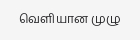வெளியான முழு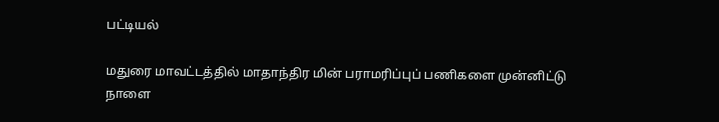பட்டியல்

மதுரை மாவட்டத்தில் மாதாந்திர மின் பராமரிப்புப் பணிகளை முன்னிட்டு நாளை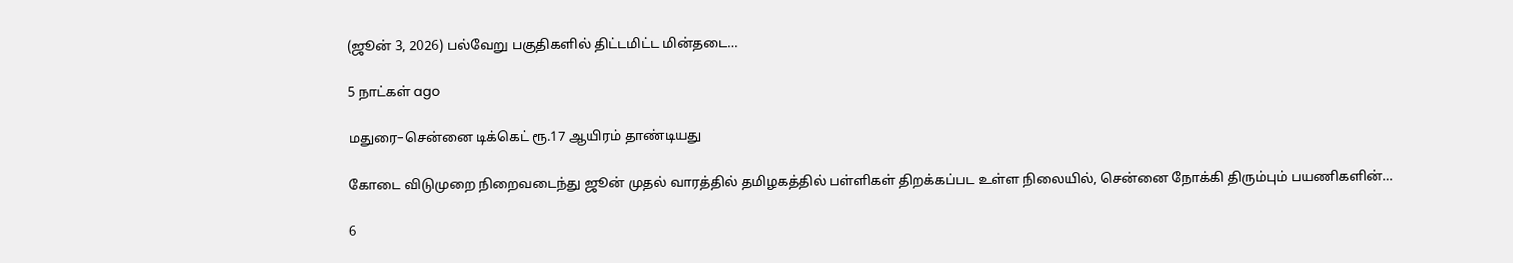(ஜூன் 3, 2026) பல்வேறு பகுதிகளில் திட்டமிட்ட மின்தடை…

5 நாட்கள் ago

மதுரை–சென்னை டிக்கெட் ரூ.17 ஆயிரம் தாண்டியது

கோடை விடுமுறை நிறைவடைந்து ஜூன் முதல் வாரத்தில் தமிழகத்தில் பள்ளிகள் திறக்கப்பட உள்ள நிலையில், சென்னை நோக்கி திரும்பும் பயணிகளின்…

6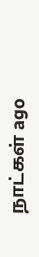நாட்கள் ago